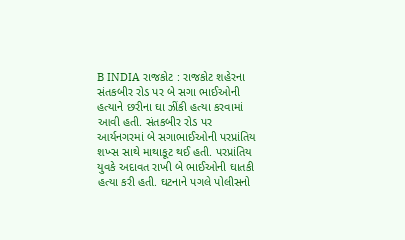B INDIA રાજકોટ : રાજકોટ શહેરના સંતકબીર રોડ પર બે સગા ભાઈઓની હત્યાને છરીના ઘા ઝીંકી હત્યા કરવામાં આવી હતી. સંતકબીર રોડ પર આર્યનગરમાં બે સગાભાઈઓની પરપ્રાંતિય શખ્સ સાથે માથાકૂટ થઈ હતી. પરપ્રાંતિય યુવકે અદાવત રાખી બે ભાઈઓની ઘાતકી હત્યા કરી હતી. ઘટનાને પગલે પોલીસનો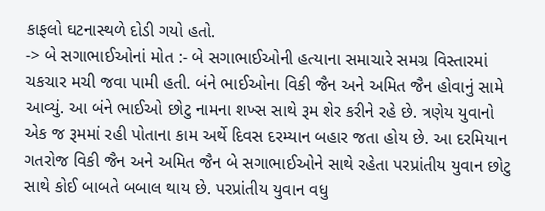કાફલો ઘટનાસ્થળે દોડી ગયો હતો.
-> બે સગાભાઈઓનાં મોત :- બે સગાભાઈઓની હત્યાના સમાચારે સમગ્ર વિસ્તારમાં ચકચાર મચી જવા પામી હતી. બંને ભાઈઓના વિકી જૈન અને અમિત જૈન હોવાનું સામે આવ્યું. આ બંને ભાઈઓ છોટુ નામના શખ્સ સાથે રૂમ શેર કરીને રહે છે. ત્રણેય યુવાનો એક જ રૂમમાં રહી પોતાના કામ અર્થે દિવસ દરમ્યાન બહાર જતા હોય છે. આ દરમિયાન ગતરોજ વિકી જૈન અને અમિત જૈન બે સગાભાઈઓને સાથે રહેતા પરપ્રાંતીય યુવાન છોટુ સાથે કોઈ બાબતે બબાલ થાય છે. પરપ્રાંતીય યુવાન વધુ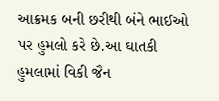આક્રમક બની છરીથી બંને ભાઈઓ પર હુમલો કરે છે.આ ઘાતકી હુમલામાં વિકી જૈન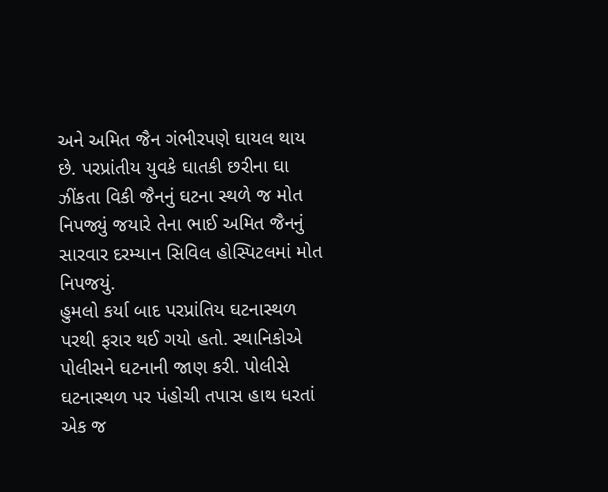અને અમિત જૈન ગંભીરપણે ઘાયલ થાય છે. પરપ્રાંતીય યુવકે ઘાતકી છરીના ઘા ઝીંકતા વિકી જૈનનું ઘટના સ્થળે જ મોત નિપજ્યું જયારે તેના ભાઈ અમિત જૈનનું સારવાર દરમ્યાન સિવિલ હોસ્પિટલમાં મોત નિપજયું.
હુમલો કર્યા બાદ પરપ્રાંતિય ઘટનાસ્થળ પરથી ફરાર થઈ ગયો હતો. સ્થાનિકોએ પોલીસને ઘટનાની જાણ કરી. પોલીસે ઘટનાસ્થળ પર પંહોચી તપાસ હાથ ધરતાં એક જ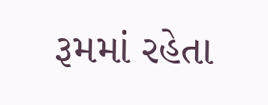રૂમમાં રહેતા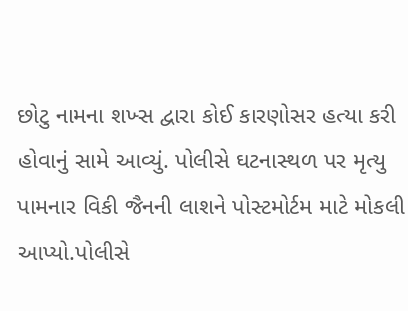છોટુ નામના શખ્સ દ્વારા કોઈ કારણોસર હત્યા કરી હોવાનું સામે આવ્યું. પોલીસે ઘટનાસ્થળ પર મૃત્યુ પામનાર વિકી જૈનની લાશને પોસ્ટમોર્ટમ માટે મોકલી આપ્યો.પોલીસે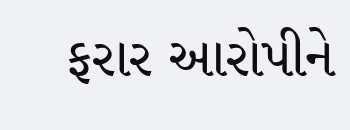ફરાર આરોપીને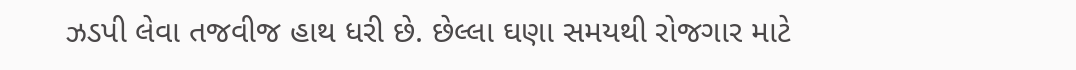ઝડપી લેવા તજવીજ હાથ ધરી છે. છેલ્લા ઘણા સમયથી રોજગાર માટે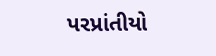પરપ્રાંતીયો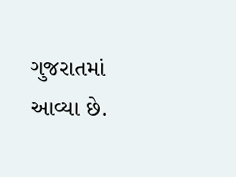ગુજરાતમાં આવ્યા છે.